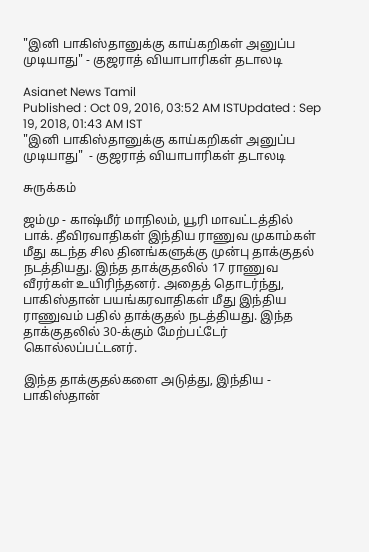"இனி பாகிஸ்தானுக்கு காய்கறிகள் அனுப்ப முடியாது" - குஜராத் வியாபாரிகள் தடாலடி

Asianet News Tamil
Published : Oct 09, 2016, 03:52 AM ISTUpdated : Sep 19, 2018, 01:43 AM IST
"இனி பாகிஸ்தானுக்கு காய்கறிகள் அனுப்ப முடியாது"  - குஜராத் வியாபாரிகள் தடாலடி

சுருக்கம்

ஜம்மு - காஷ்மீர் மாநிலம், யூரி மாவட்டத்தில் பாக். தீவிரவாதிகள் இந்திய ராணுவ முகாம்கள் மீது கடந்த சில தினங்களுக்கு முன்பு தாக்குதல் நடத்தியது. இந்த தாக்குதலில் 17 ராணுவ வீரர்கள் உயிரிந்தனர். அதைத் தொடர்ந்து, பாகிஸ்தான் பயங்கரவாதிகள் மீது இந்திய ராணுவம் பதில் தாக்குதல் நடத்தியது. இந்த தாக்குதலில் 30-க்கும் மேற்பட்டேர் கொல்லப்பட்டனர்.

இந்த தாக்குதல்களை அடுத்து, இந்திய - பாகிஸ்தான்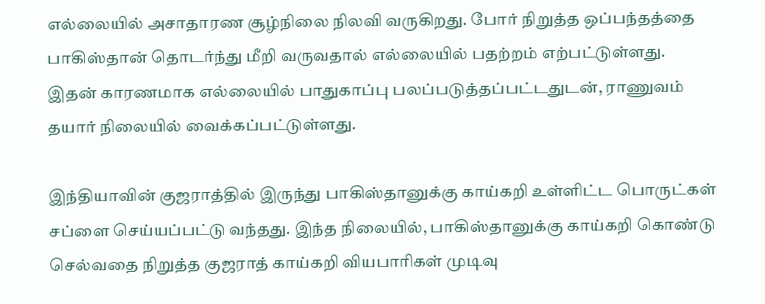எல்லையில் அசாதாரண சூழ்நிலை நிலவி வருகிறது. போர் நிறுத்த ஒப்பந்தத்தை பாகிஸ்தான் தொடர்ந்து மீறி வருவதால் எல்லையில் பதற்றம் எற்பட்டுள்ளது. இதன் காரணமாக எல்லையில் பாதுகாப்பு பலப்படுத்தப்பட்டதுடன், ராணுவம் தயார் நிலையில் வைக்கப்பட்டுள்ளது.

இந்தியாவின் குஜராத்தில் இருந்து பாகிஸ்தானுக்கு காய்கறி உள்ளிட்ட பொருட்கள் சப்ளை செய்யப்பட்டு வந்தது. இந்த நிலையில், பாகிஸ்தானுக்கு காய்கறி கொண்டு செல்வதை நிறுத்த குஜராத் காய்கறி வியபாரிகள் முடிவு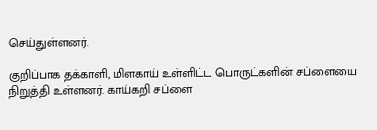செய்துள்ளனர்.

குறிப்பாக தக்காளி, மிளகாய் உள்ளிட்ட பொருட்களின் சப்ளையை நிறுத்தி உள்ளனர். காய்கறி சப்ளை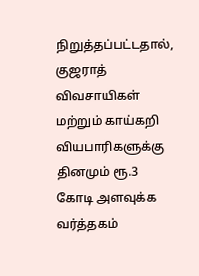நிறுத்தப்பட்டதால், குஜராத் விவசாயிகள் மற்றும் காய்கறி வியபாரிகளுக்கு தினமும் ரூ.3 கோடி அளவுக்க வர்த்தகம்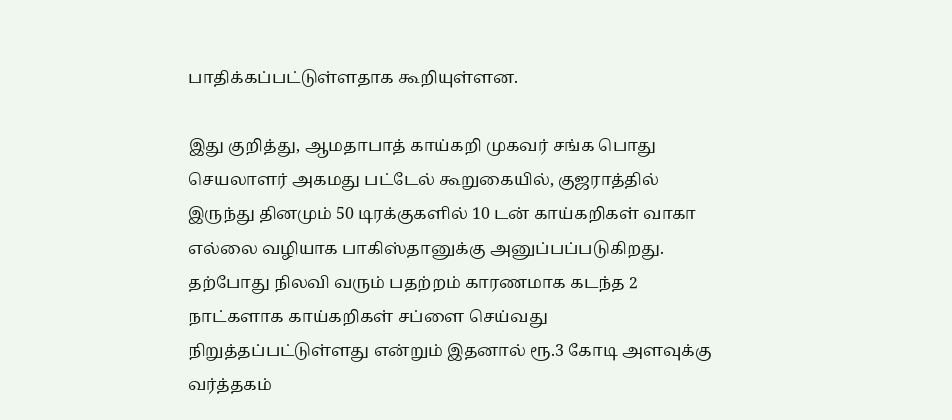பாதிக்கப்பட்டுள்ளதாக கூறியுள்ளன.

இது குறித்து, ஆமதாபாத் காய்கறி முகவர் சங்க பொது செயலாளர் அகமது பட்டேல் கூறுகையில், குஜராத்தில் இருந்து தினமும் 50 டிரக்குகளில் 10 டன் காய்கறிகள் வாகா எல்லை வழியாக பாகிஸ்தானுக்கு அனுப்பப்படுகிறது. தற்போது நிலவி வரும் பதற்றம் காரணமாக கடந்த 2 நாட்களாக காய்கறிகள் சப்ளை செய்வது நிறுத்தப்பட்டுள்ளது என்றும் இதனால் ரூ.3 கோடி அளவுக்கு வர்த்தகம்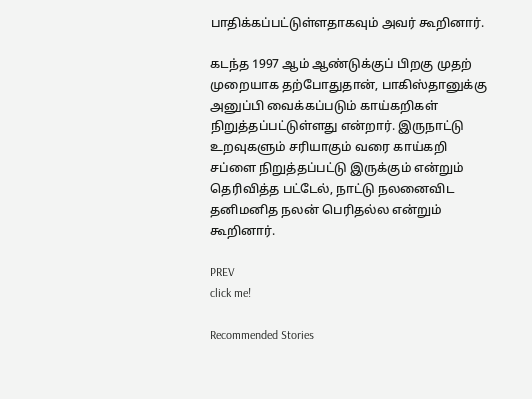பாதிக்கப்பட்டுள்ளதாகவும் அவர் கூறினார்.

கடந்த 1997 ஆம் ஆண்டுக்குப் பிறகு முதற் முறையாக தற்போதுதான், பாகிஸ்தானுக்கு அனுப்பி வைக்கப்படும் காய்கறிகள் நிறுத்தப்பட்டுள்ளது என்றார். இருநாட்டு உறவுகளும் சரியாகும் வரை காய்கறி சப்ளை நிறுத்தப்பட்டு இருக்கும் என்றும் தெரிவித்த பட்டேல், நாட்டு நலனைவிட தனிமனித நலன் பெரிதல்ல என்றும் கூறினார்.

PREV
click me!

Recommended Stories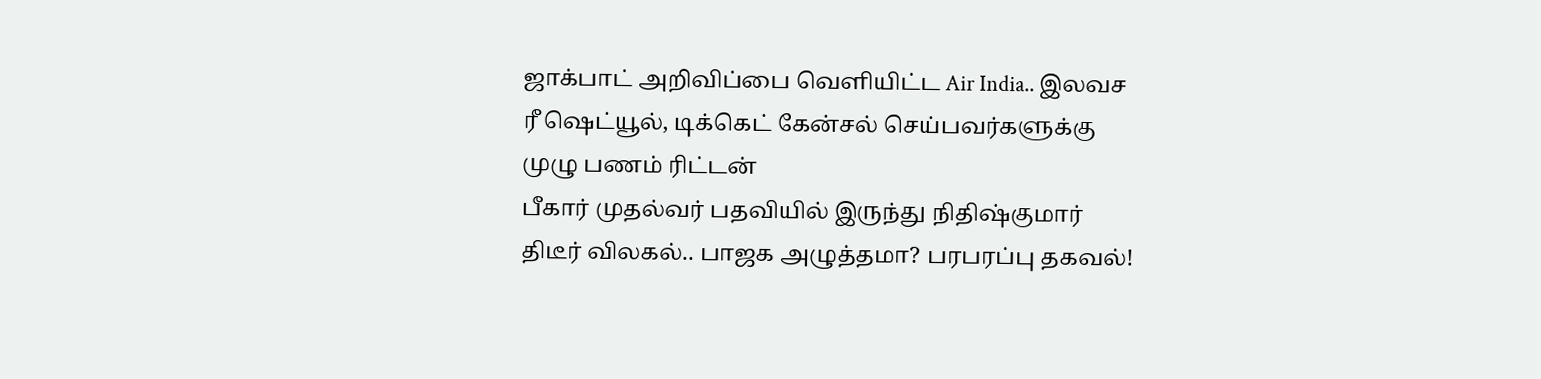ஜாக்பாட் அறிவிப்பை வெளியிட்ட Air India.. இலவச ரீ ஷெட்யூல், டிக்கெட் கேன்சல் செய்பவர்களுக்கு முழு பணம் ரிட்டன்
பீகார் முதல்வர் பதவியில் இருந்து நிதிஷ்குமார் திடீர் விலகல்.. பாஜக அழுத்தமா? பரபரப்பு தகவல்!